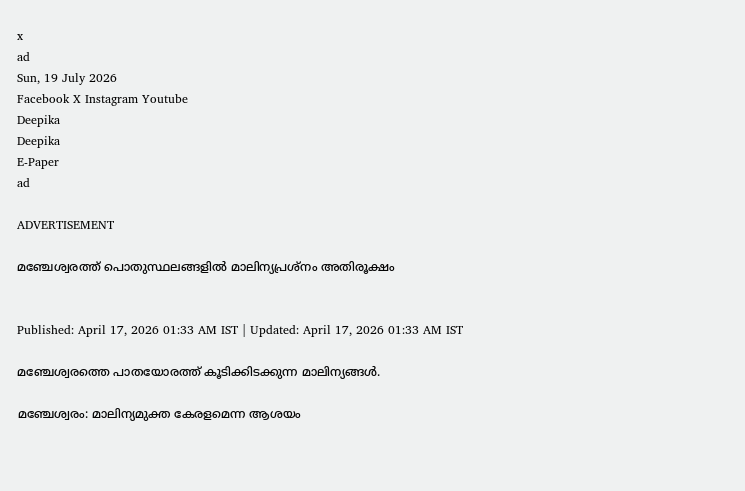x
ad
Sun, 19 July 2026
Facebook X Instagram Youtube
Deepika
Deepika
E-Paper
ad

ADVERTISEMENT

മഞ്ചേശ്വരത്ത് പൊതുസ്ഥലങ്ങളിൽ മാലിന്യപ്രശ്നം അതിരൂക്ഷം


Published: April 17, 2026 01:33 AM IST | Updated: April 17, 2026 01:33 AM IST

മഞ്ചേശ്വരത്തെ പാതയോരത്ത് കൂടിക്കിടക്കുന്ന മാലിന്യങ്ങൾ.

മഞ്ചേശ്വരം: മാലിന്യമുക്ത കേരളമെന്ന ആശയം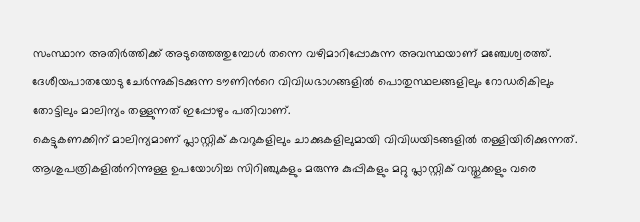സംസ്ഥാന അതിർത്തിക്ക് അടുത്തെത്തുമ്പോൾ തന്നെ വഴിമാറിപ്പോകുന്ന അവസ്ഥയാണ് മഞ്ചേശ്വരത്ത്. ദേശീയപാതയോടു ചേർന്നുകിടക്കുന്ന ടൗണിന്‍റെ വിവിധഭാഗങ്ങളിൽ പൊതുസ്ഥലങ്ങളിലും റോഡരികിലും തോട്ടിലും മാലിന്യം തള്ളുന്നത് ഇപ്പോഴും പതിവാണ്.
കെട്ടുകണക്കിന് മാലിന്യമാണ് പ്ലാസ്റ്റിക് കവറുകളിലും ചാക്കുകളിലുമായി വിവിധയിടങ്ങളിൽ തള്ളിയിരിക്കുന്നത്. ആശുപത്രികളിൽനിന്നുള്ള ഉപയോഗിച്ച സിറിഞ്ചുകളും മരുന്നു കുപ്പികളും മറ്റു പ്ലാസ്റ്റിക് വസ്തുക്കളും വരെ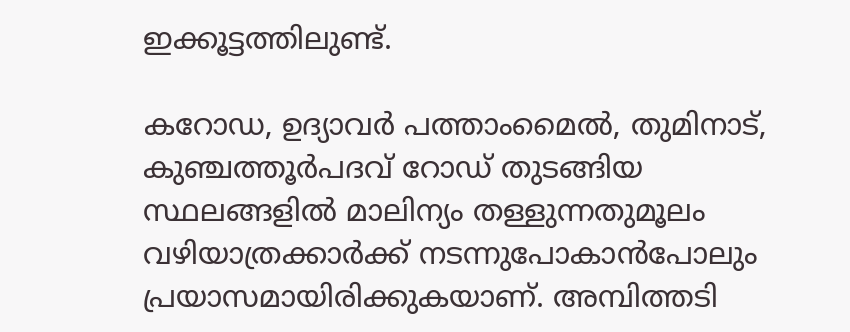ഇക്കൂട്ടത്തിലുണ്ട്.

കറോഡ, ഉദ്യാവർ പത്താംമൈൽ, തുമിനാട്, കുഞ്ചത്തൂർപദവ് റോഡ് തുടങ്ങിയ സ്ഥലങ്ങളിൽ മാലിന്യം തള്ളുന്നതുമൂലം വഴിയാത്രക്കാർക്ക് നടന്നുപോകാൻപോലും പ്രയാസമായിരിക്കുകയാണ്. അമ്പിത്തടി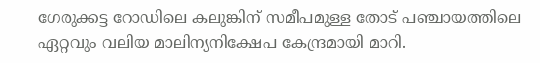ഗേരുക്കട്ട റോഡിലെ കലുങ്കിന് സമീപമുള്ള തോട് പഞ്ചായത്തിലെ ഏറ്റവും വലിയ മാലിന്യനിക്ഷേപ കേന്ദ്രമായി മാറി.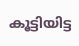കൂട്ടിയിട്ട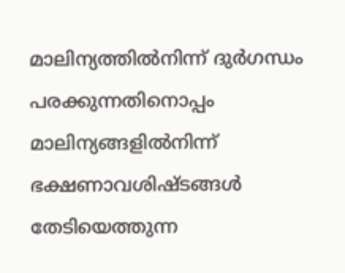മാലിന്യത്തിൽനിന്ന് ദുർഗന്ധം പരക്കുന്നതിനൊപ്പം മാലിന്യങ്ങളിൽനിന്ന്‌ ഭക്ഷണാവശിഷ്ടങ്ങൾ തേടിയെത്തുന്ന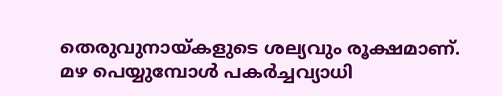തെരുവുനായ്കളുടെ ശല്യവും രൂക്ഷമാണ്. മഴ പെയ്യുമ്പോൾ പകർച്ചവ്യാധി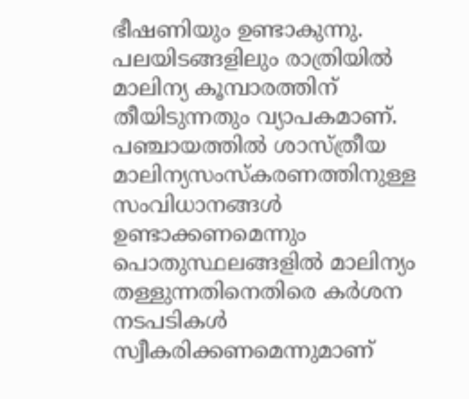ഭീഷണിയും ഉണ്ടാകുന്നു. പലയിടങ്ങളിലും രാത്രിയിൽ മാലിന്യ കൂമ്പാരത്തിന് തീയിടുന്നതും വ്യാപകമാണ്. പഞ്ചായത്തിൽ ശാസ്ത്രീയ മാലിന്യസംസ്കരണത്തിനുള്ള സംവിധാനങ്ങൾ ഉണ്ടാക്കണമെന്നും പൊതുസ്ഥലങ്ങളിൽ മാലിന്യം തള്ളുന്നതിനെതിരെ കർശന നടപടികൾ സ്വീകരിക്കണമെന്നുമാണ്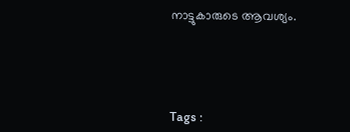നാട്ടുകാരുടെ ആവശ്യം.





Tags :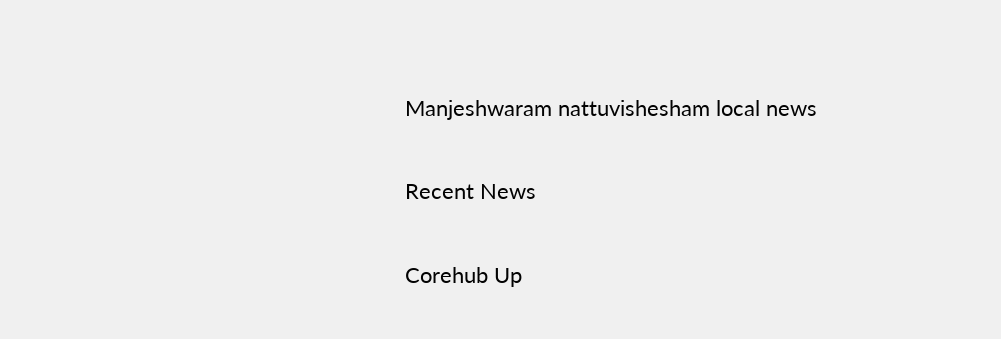Manjeshwaram nattuvishesham local news

Recent News

Corehub Up